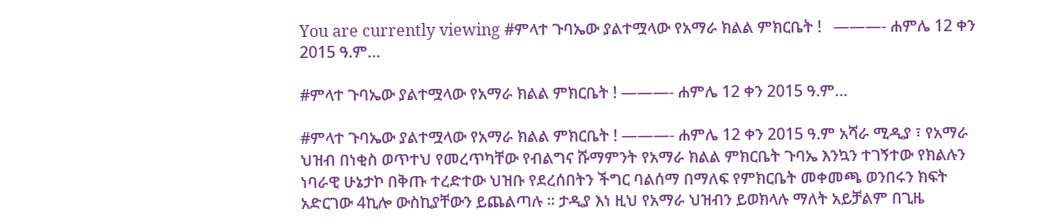You are currently viewing #ምላተ ጉባኤው ያልተሟላው የአማራ ክልል ምክርቤት !   ———- ሐምሌ 12 ቀን 2015 ዓ.ም…

#ምላተ ጉባኤው ያልተሟላው የአማራ ክልል ምክርቤት ! ———- ሐምሌ 12 ቀን 2015 ዓ.ም…

#ምላተ ጉባኤው ያልተሟላው የአማራ ክልል ምክርቤት ! ———- ሐምሌ 12 ቀን 2015 ዓ.ም አሻራ ሚዲያ ፣ የአማራ ህዝብ በነቂስ ወጥተህ የመረጥካቸው የብልግና ሹማምንት የአማራ ክልል ምክርቤት ጉባኤ እንኳን ተገኝተው የክልሉን ነባራዊ ሁኔታኮ በቅጡ ተረድተው ህዝቡ የደረሰበትን ችግር ባልሰማ በማለፍ የምክርቤት መቀመጫ ወንበሩን ክፍት አድርገው 4ኪሎ ውስኪያቸውን ይጨልጣሉ ። ታዲያ እነ ዚህ የአማራ ህዝብን ይወክላሉ ማለት አይቻልም በጊዜ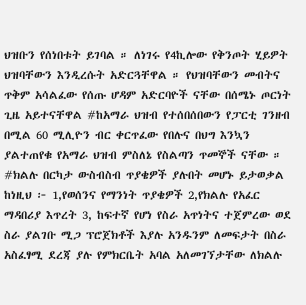ህዝቡን የሰነበቱት ይገባል ። ለነገሩ የ4ኪሎው የቅንጦት ሂይዎት ህዝባቸውን እንዲረሱት አድርጓቸዋል ። የህዝባቸውን መብትና ጥቅም አሳልፈው የሰጡ ሆዳም አድርባዮች ናቸው በሰሜኑ ጦርነት ጊዜ አይተናቸዋል #ከአማራ ህዝብ የተሰበሰበውን የፓርቲ ገንዘብ በሚል 60 ሚሊዮን ብር ቀርጥፈው የበሉና በህግ እንኳን ያልተጠየቁ የአማራ ህዝብ ምስለኔ የስልጣን ጥመኞች ናቸው ። #ክልሉ በርካታ ውስብስብ ጥያቄዎች ያሉበት መሆኑ ይታወቃል ከነዚህ ፦ 1,የወሰንና የማንነት ጥያቄዎች 2,የክልሉ የአፈር ማዳበሪያ እጥረት 3, ከፍተኛ የሆነ የስራ አጥነትና ተጀምረው ወደ ስራ ያልገቡ ሚጋ ፕሮጀክቶች እያሉ አንዱንም ለመፍታት በስራ አስፈፃሚ ደረጃ ያሉ የምክርቤት አባል አለመገኘታቸው ለክልሉ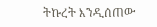ትኩረት እንዲሰጠው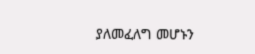ያለመፈለግ መሆኑን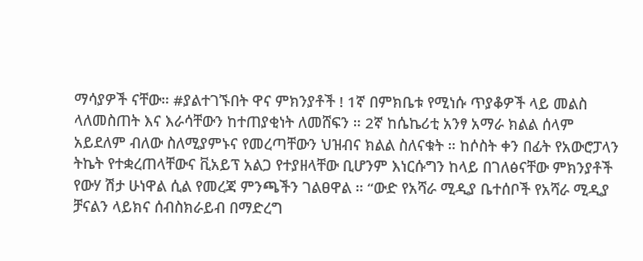ማሳያዎች ናቸው። #ያልተገኙበት ዋና ምክንያቶች ! 1ኛ በምክቤቱ የሚነሱ ጥያቆዎች ላይ መልስ ላለመስጠት እና እራሳቸውን ከተጠያቂነት ለመሸፍን ። 2ኛ ከሴኬሪቲ አንፃ አማራ ክልል ሰላም አይደለም ብለው ስለሚያምኑና የመረጣቸውን ህዝብና ክልል ስለናቁት ። ከሶስት ቀን በፊት የአውሮፓላን ትኬት የተቋረጠላቸውና ቪአይፕ አልጋ የተያዘላቸው ቢሆንም እነርሱግን ከላይ በገለፅናቸው ምክንያቶች የውሃ ሽታ ሁነዋል ሲል የመረጃ ምንጫችን ገልፀዋል ። “ውድ የአሻራ ሚዲያ ቤተሰቦች የአሻራ ሚዲያ ቻናልን ላይክና ሰብስክራይብ በማድረግ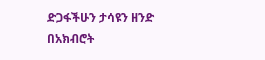ድጋፋችሁን ታሳዩን ዘንድ በአክብሮት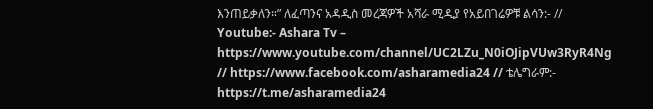እንጠይቃለን።” ለፈጣንና አዳዲስ መረጃዎች አሻራ ሚዲያ የአይበገሬዎቹ ልሳን:- // Youtube:- Ashara Tv – https://www.youtube.com/channel/UC2LZu_N0iOJipVUw3RyR4Ng // https://www.facebook.com/asharamedia24 // ቴሌግራም:- https://t.me/asharamedia24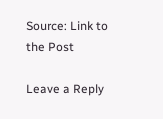Source: Link to the Post

Leave a Reply